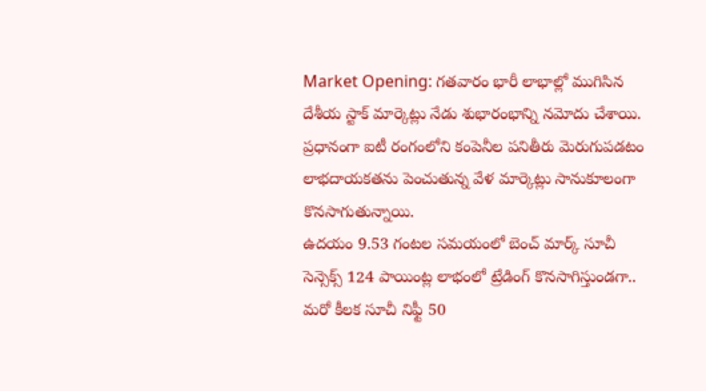Market Opening: గతవారం భారీ లాభాల్లో ముగిసిన దేశీయ స్టాక్ మార్కెట్లు నేడు శుభారంభాన్ని నమోదు చేశాయి. ప్రధానంగా ఐటీ రంగంలోని కంపెనీల పనితీరు మెరుగుపడటం లాభదాయకతను పెంచుతున్న వేళ మార్కెట్లు సానుకూలంగా కొనసాగుతున్నాయి.
ఉదయం 9.53 గంటల సమయంలో బెంచ్ మార్క్ సూచీ సెన్సెక్స్ 124 పాయింట్ల లాభంలో ట్రేడింగ్ కొనసాగిస్తుండగా.. మరో కీలక సూచీ నిఫ్టీ 50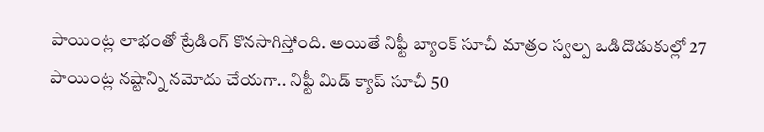పాయింట్ల లాభంతో ట్రేడింగ్ కొనసాగిస్తోంది. అయితే నిఫ్టీ బ్యాంక్ సూచీ మాత్రం స్వల్ప ఒడిదొడుకుల్లో 27 పాయింట్ల నష్టాన్ని నమోదు చేయగా.. నిఫ్టీ మిడ్ క్యాప్ సూచీ 50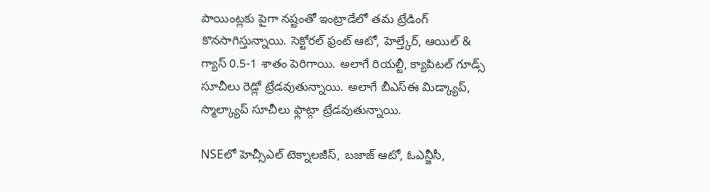పాయింట్లకు పైగా నష్టంతో ఇంట్రాడేలో తమ ట్రేడింగ్ కొనసాగిస్తున్నాయి. సెక్టోరల్ ఫ్రంట్ ఆటో, హెల్త్కేర్, ఆయిల్ & గ్యాస్ 0.5-1 శాతం పెరిగాయి. అలాగే రియల్టీ, క్యాపిటల్ గూడ్స్ సూచీలు రెడ్లో ట్రేడవుతున్నాయి. అలాగే బీఎస్ఈ మిడ్క్యాప్, స్మాల్క్యాప్ సూచీలు ఫ్లాట్గా ట్రేడవుతున్నాయి.

NSEలో హెచ్సీఎల్ టెక్నాలజీస్, బజాజ్ ఆటో, ఓఎన్జీసీ,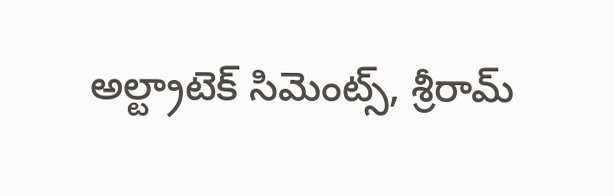అల్ట్రాటెక్ సిమెంట్స్, శ్రీరామ్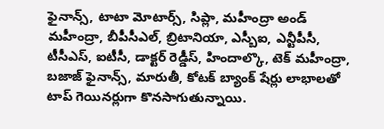ఫైనాన్స్, టాటా మోటార్స్, సిప్లా, మహీంద్రా అండ్ మహీంద్రా, బీపీసీఎల్, బ్రిటానియా, ఎస్బీఐ, ఎన్టీపీసీ, టీసీఎస్, ఐటీసీ, డాక్టర్ రెడ్డీస్, హిందాల్కొ, టెక్ మహీంద్రా, బజాజ్ ఫైనాన్స్, మారుతీ, కోటక్ బ్యాంక్ షేర్లు లాభాలతో టాప్ గెయినర్లుగా కొనసాగుతున్నాయి.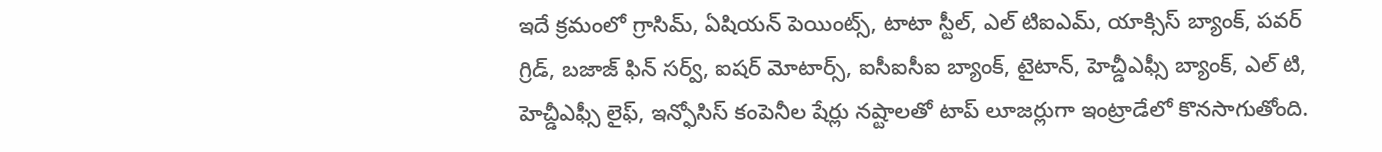ఇదే క్రమంలో గ్రాసిమ్, ఏషియన్ పెయింట్స్, టాటా స్టీల్, ఎల్ టిఐఎమ్, యాక్సిస్ బ్యాంక్, పవర్ గ్రిడ్, బజాజ్ ఫిన్ సర్వ్, ఐషర్ మోటార్స్, ఐసీఐసీఐ బ్యాంక్, టైటాన్, హెచ్డీఎఫ్సీ బ్యాంక్, ఎల్ టి, హెచ్డీఎఫ్సీ లైఫ్, ఇన్ఫోసిస్ కంపెనీల షేర్లు నష్టాలతో టాప్ లూజర్లుగా ఇంట్రాడేలో కొనసాగుతోంది.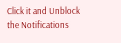Click it and Unblock the Notifications